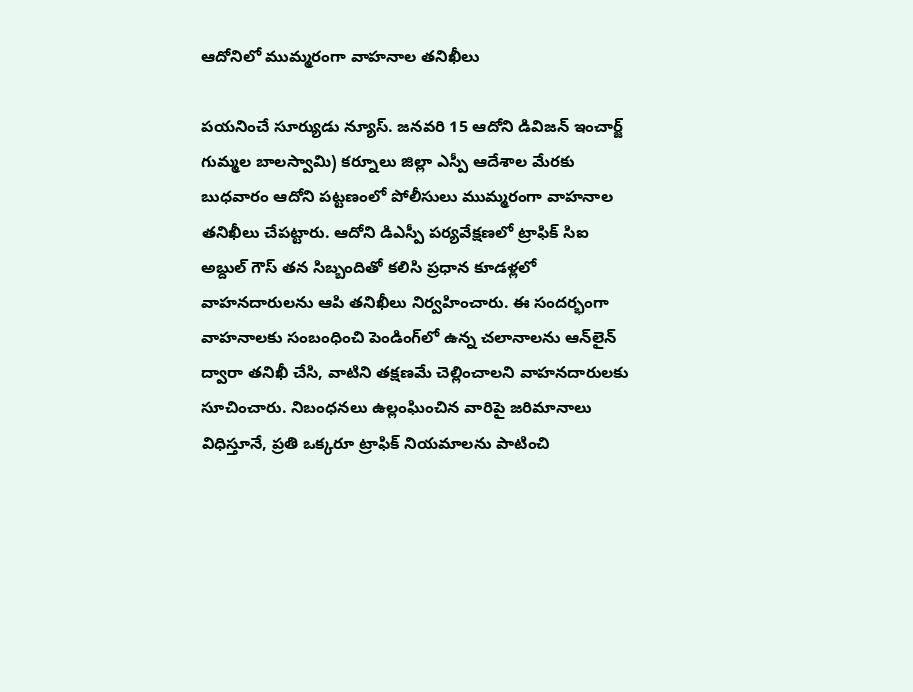ఆదోనిలో ముమ్మరంగా వాహనాల తనిఖీలు

పయనించే సూర్యుడు న్యూస్. జనవరి 15 ఆదోని డివిజన్ ఇంచార్జ్ గుమ్మల బాలస్వామి) కర్నూలు జిల్లా ఎస్పీ ఆదేశాల మేరకు బుధవారం ఆదోని పట్టణంలో పోలీసులు ముమ్మరంగా వాహనాల తనిఖీలు చేపట్టారు. ఆదోని డిఎస్పీ పర్యవేక్షణలో ట్రాఫిక్ సిఐ అబ్దుల్ గౌస్ తన సిబ్బందితో కలిసి ప్రధాన కూడళ్లలో వాహనదారులను ఆపి తనిఖీలు నిర్వహించారు. ఈ సందర్భంగా వాహనాలకు సంబంధించి పెండింగ్‌లో ఉన్న చలానాలను ఆన్‌లైన్ ద్వారా తనిఖీ చేసి, వాటిని తక్షణమే చెల్లించాలని వాహనదారులకు సూచించారు. నిబంధనలు ఉల్లంఘించిన వారిపై జరిమానాలు విధిస్తూనే, ప్రతి ఒక్కరూ ట్రాఫిక్ నియమాలను పాటించి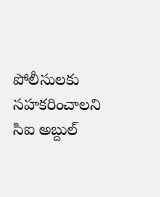పోలీసులకు సహకరించాలని సిఐ అబ్దుల్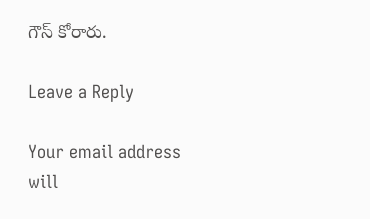గౌస్ కోరారు.

Leave a Reply

Your email address will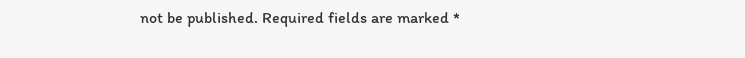not be published. Required fields are marked *